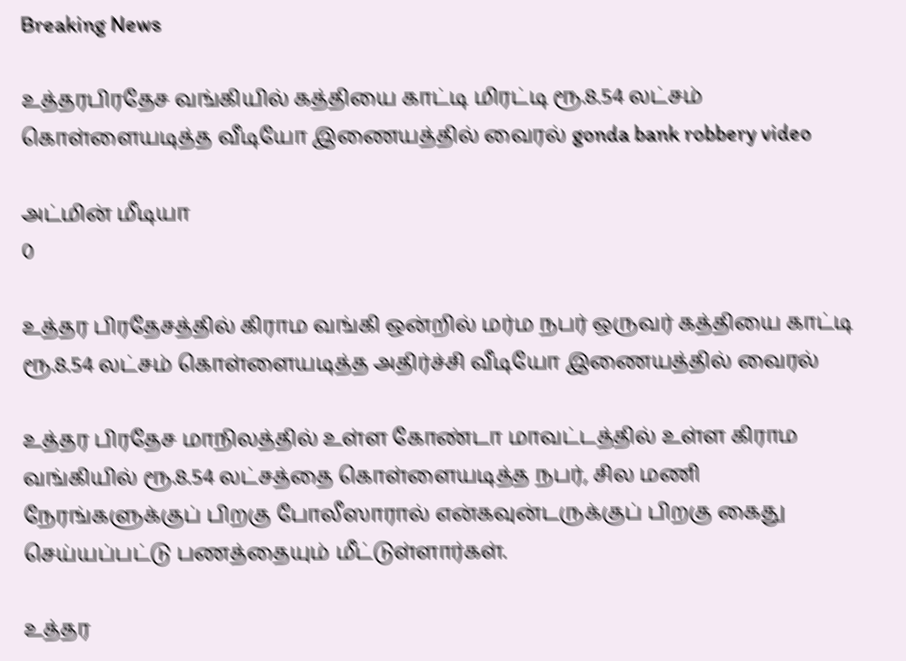Breaking News

உத்தரபிரதேச வங்கியில் கத்தியை காட்டி மிரட்டி ரூ.8.54 லட்சம் கொள்ளையடித்த வீடியோ இணையத்தில் வைரல் gonda bank robbery video

அட்மின் மீடியா
0

உத்தர பிரதேசத்தில் கிராம வங்கி ஒன்றில் மர்ம நபர் ஒருவர் கத்தியை காட்டி ரூ.8.54 லட்சம் கொள்ளையடித்த அதிர்ச்சி வீடியோ இணையத்தில் வைரல்

உத்தர பிரதேச மாநிலத்தில் உள்ள கோண்டா மாவட்டத்தில் உள்ள கிராம வங்கியில் ரூ.8.54 லட்சத்தை கொள்ளையடித்த நபர், சில மணி நேரங்களுக்குப் பிறகு போலீஸாரால் என்கவுன்டருக்குப் பிறகு கைது செய்யப்பட்டு பணத்தையும் மீட்டுள்ளார்கள்.

உத்தர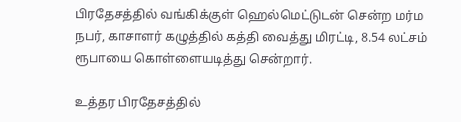பிரதேசத்தில் வங்கிக்குள் ஹெல்மெட்டுடன் சென்ற மர்ம நபர், காசாளர் கழுத்தில் கத்தி வைத்து மிரட்டி, 8.54 லட்சம் ரூபாயை கொள்ளையடித்து சென்றார்.

உத்தர பிரதேசத்தில்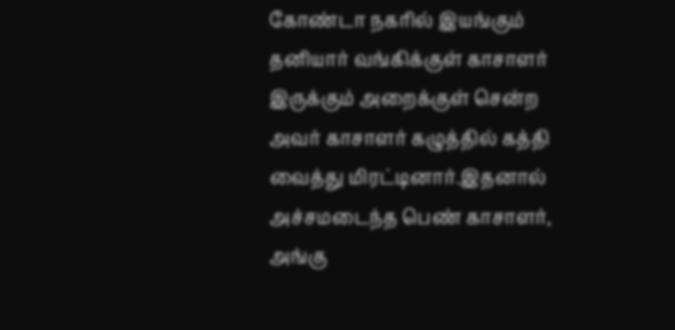கோண்டா நகரில் இயங்கும் தனியார் வங்கிக்குள் காசாளர் இருக்கும் அறைக்குள் சென்ற அவர் காசாளர் கழுத்தில் கத்தி வைத்து மிரட்டினார்.இதனால் அச்சமடைந்த பெண் காசாளர், அங்கு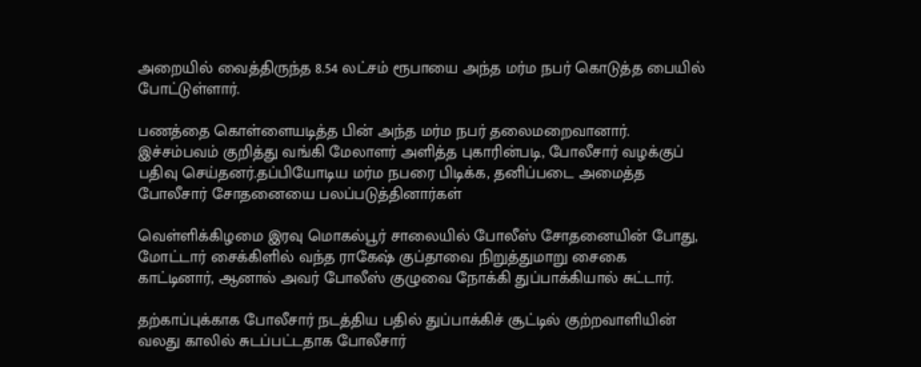அறையில் வைத்திருந்த 8.54 லட்சம் ரூபாயை அந்த மர்ம நபர் கொடுத்த பையில் போட்டுள்ளார்.

பணத்தை கொள்ளையடித்த பின் அந்த மர்ம நபர் தலைமறைவானார். இச்சம்பவம் குறித்து வங்கி மேலாளர் அளித்த புகாரின்படி, போலீசார் வழக்குப் பதிவு செய்தனர்.தப்பியோடிய மர்ம நபரை பிடிக்க, தனிப்படை அமைத்த போலீசார் சோதனையை பலப்படுத்தினார்கள்

வெள்ளிக்கிழமை இரவு மொகல்பூர் சாலையில் போலீஸ் சோதனையின் போது, மோட்டார் சைக்கிளில் வந்த ராகேஷ் குப்தாவை நிறுத்துமாறு சைகை காட்டினார், ஆனால் அவர் போலீஸ் குழுவை நோக்கி துப்பாக்கியால் சுட்டார்.

தற்காப்புக்காக போலீசார் நடத்திய பதில் துப்பாக்கிச் சூட்டில் குற்றவாளியின் வலது காலில் சுடப்பட்டதாக போலீசார்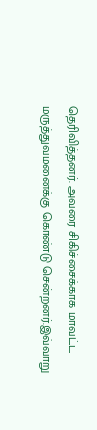தெரிவித்தனர். அவரை சிகிச்சைக்காக மாவட்ட மருத்துவமனைக்கு கொண்டு சென்றனர்.இவ்வாறு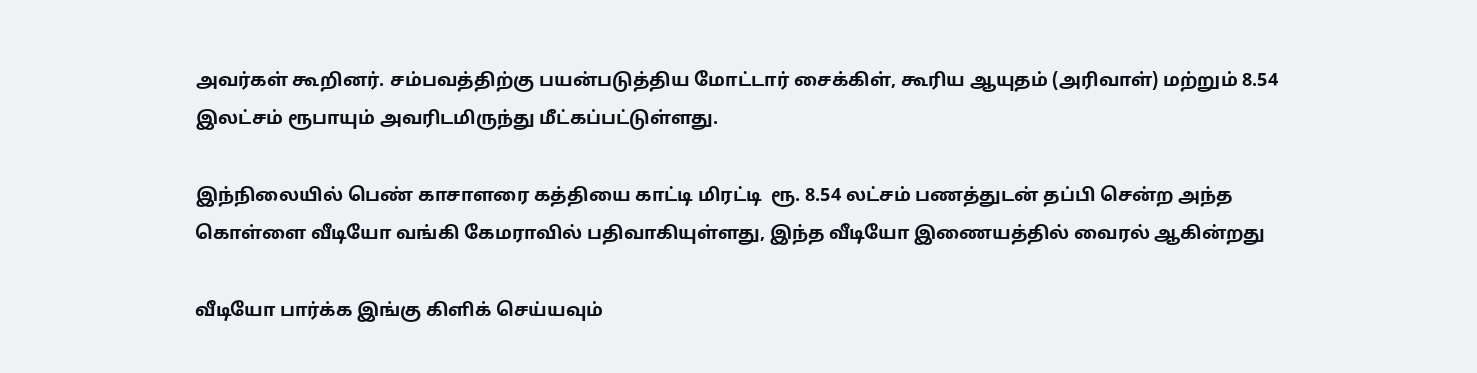அவர்கள் கூறினர். சம்பவத்திற்கு பயன்படுத்திய மோட்டார் சைக்கிள், கூரிய ஆயுதம் (அரிவாள்) மற்றும் 8.54 இலட்சம் ரூபாயும் அவரிடமிருந்து மீட்கப்பட்டுள்ளது.

இந்நிலையில் பெண் காசாளரை கத்தியை காட்டி மிரட்டி  ரூ. 8.54 லட்சம் பணத்துடன் தப்பி சென்ற அந்த கொள்ளை வீடியோ வங்கி கேமராவில் பதிவாகியுள்ளது, இந்த வீடியோ இணையத்தில் வைரல் ஆகின்றது

வீடியோ பார்க்க இங்கு கிளிக் செய்யவும்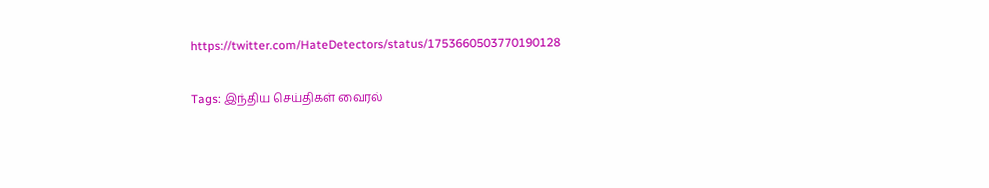https://twitter.com/HateDetectors/status/1753660503770190128

Tags: இந்திய செய்திகள் வைரல்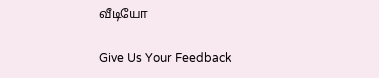வீடியோ

Give Us Your Feedback